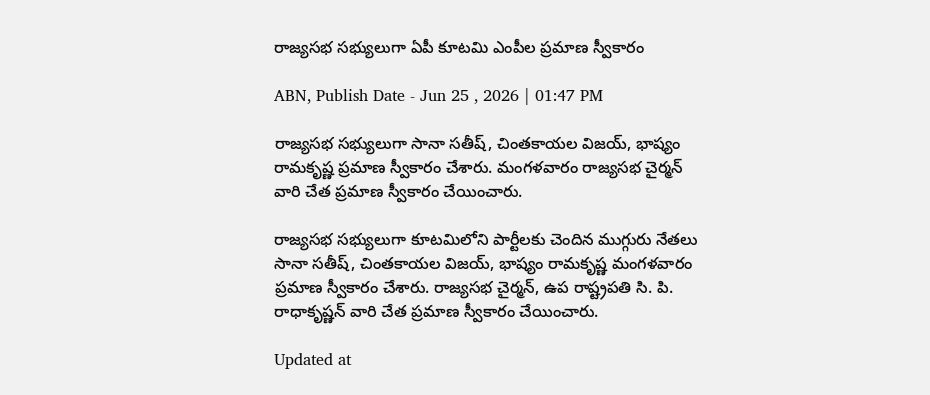రాజ్యసభ సభ్యులుగా ఏపీ కూటమి ఎంపీల ప్రమాణ స్వీకారం

ABN, Publish Date - Jun 25 , 2026 | 01:47 PM

రాజ్యసభ సభ్యులుగా సానా సతీష్, చింతకాయల విజయ్, భాష్యం రామకృష్ణ ప్రమాణ స్వీకారం చేశారు. మంగళవారం రాజ్యసభ చైర్మన్ వారి చేత ప్రమాణ స్వీకారం చేయించారు.

రాజ్యసభ సభ్యులుగా కూటమిలోని పార్టీలకు చెందిన ముగ్గురు నేతలు సానా సతీష్, చింతకాయల విజయ్, భాష్యం రామకృష్ణ మంగళవారం ప్రమాణ స్వీకారం చేశారు. రాజ్యసభ చైర్మన్, ఉప రాష్ట్రపతి సి. పి. రాధాకృష్ణన్ వారి చేత ప్రమాణ స్వీకారం చేయించారు.

Updated at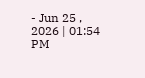- Jun 25 , 2026 | 01:54 PM